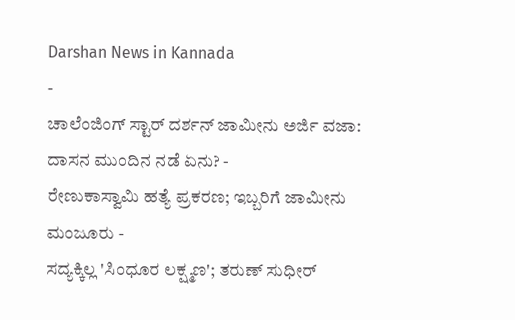Darshan News in Kannada
-
ಚಾಲೆಂಜಿಂಗ್ ಸ್ಟಾರ್ ದರ್ಶನ್ ಜಾಮೀನು ಅರ್ಜಿ ವಜಾ: ದಾಸನ ಮುಂದಿನ ನಡೆ ಏನು? -
ರೇಣುಕಾಸ್ವಾಮಿ ಹತ್ಯೆ ಪ್ರಕರಣ; ಇಬ್ಬರಿಗೆ ಜಾಮೀನು ಮಂಜೂರು -
ಸದ್ಯಕ್ಕಿಲ್ಲ 'ಸಿಂಧೂರ ಲಕ್ಷ್ಮಣ'; ತರುಣ್ ಸುಧೀರ್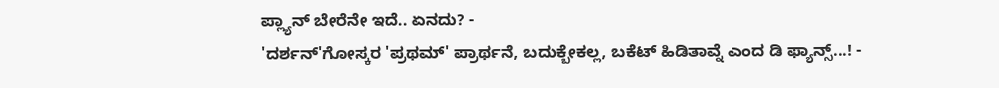ಪ್ಲ್ಯಾನ್ ಬೇರೆನೇ ಇದೆ.. ಏನದು? -
'ದರ್ಶನ್'ಗೋಸ್ಕರ 'ಪ್ರಥಮ್' ಪ್ರಾರ್ಥನೆ, ಬದುಕ್ಬೇಕಲ್ಲ, ಬಕೆಟ್ ಹಿಡಿತಾವ್ನೆ ಎಂದ ಡಿ ಫ್ಯಾನ್ಸ್...! -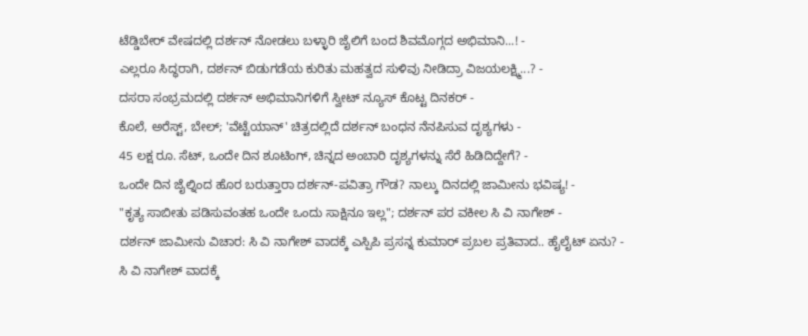ಟೆಡ್ಡಿಬೇರ್ ವೇಷದಲ್ಲಿ ದರ್ಶನ್ ನೋಡಲು ಬಳ್ಳಾರಿ ಜೈಲಿಗೆ ಬಂದ ಶಿವಮೊಗ್ಗದ ಅಭಿಮಾನಿ...! -
ಎಲ್ಲರೂ ಸಿದ್ಧರಾಗಿ, ದರ್ಶನ್ ಬಿಡುಗಡೆಯ ಕುರಿತು ಮಹತ್ವದ ಸುಳಿವು ನೀಡಿದ್ರಾ ವಿಜಯಲಕ್ಷ್ಮಿ...? -
ದಸರಾ ಸಂಭ್ರಮದಲ್ಲಿ ದರ್ಶನ್ ಅಭಿಮಾನಿಗಳಿಗೆ ಸ್ವೀಟ್ ನ್ಯೂಸ್ ಕೊಟ್ಟ ದಿನಕರ್ -
ಕೊಲೆ, ಅರೆಸ್ಟ್, ಬೇಲ್; 'ವೆಟ್ಟೆಯಾನ್' ಚಿತ್ರದಲ್ಲಿದೆ ದರ್ಶನ್ ಬಂಧನ ನೆನಪಿಸುವ ದೃಶ್ಯಗಳು -
45 ಲಕ್ಷ ರೂ. ಸೆಟ್, ಒಂದೇ ದಿನ ಶೂಟಿಂಗ್, ಚಿನ್ನದ ಅಂಬಾರಿ ದೃಶ್ಯಗಳನ್ನು ಸೆರೆ ಹಿಡಿದಿದ್ದೇಗೆ? -
ಒಂದೇ ದಿನ ಜೈಲ್ನಿಂದ ಹೊರ ಬರುತ್ತಾರಾ ದರ್ಶನ್-ಪವಿತ್ರಾ ಗೌಡ? ನಾಲ್ಕು ದಿನದಲ್ಲಿ ಜಾಮೀನು ಭವಿಷ್ಯ! -
"ಕೃತ್ಯ ಸಾಬೀತು ಪಡಿಸುವಂತಹ ಒಂದೇ ಒಂದು ಸಾಕ್ಷಿನೂ ಇಲ್ಲ"; ದರ್ಶನ್ ಪರ ವಕೀಲ ಸಿ ವಿ ನಾಗೇಶ್ -
ದರ್ಶನ್ ಜಾಮೀನು ವಿಚಾರ: ಸಿ ವಿ ನಾಗೇಶ್ ವಾದಕ್ಕೆ ಎಸ್ಪಿಪಿ ಪ್ರಸನ್ನ ಕುಮಾರ್ ಪ್ರಬಲ ಪ್ರತಿವಾದ.. ಹೈಲೈಟ್ ಏನು? -
ಸಿ ವಿ ನಾಗೇಶ್ ವಾದಕ್ಕೆ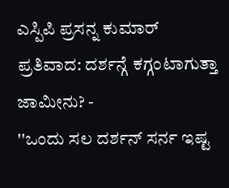ಎಸ್ಪಿಪಿ ಪ್ರಸನ್ನ ಕುಮಾರ್ ಪ್ರತಿವಾದ: ದರ್ಶನ್ಗೆ ಕಗ್ಗಂಟಾಗುತ್ತಾ ಜಾಮೀನು? -
''ಒಂದು ಸಲ ದರ್ಶನ್ ಸರ್ನ ಇಷ್ಟ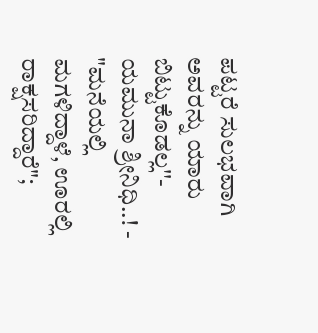ಪಟ್ಟರೆ ಸುಲಭವಾಗಿ ಅವರನ್ನು ಯಾರು ಬಿಟ್ಟುಕೊಡಲ್ಲ''- ಯಮುನಾ ಶ್ರೀನಿಧಿ..! -
"ಮನೆಯಲ್ಲಿ ಮಗಳಿದ್ದಾಳೆ, ಊರಲ್ಲಿ ರಾಕ್ಷಸರಿದ್ದಾರೆ";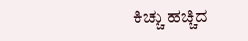ಕಿಚ್ಚು ಹಚ್ಚಿದ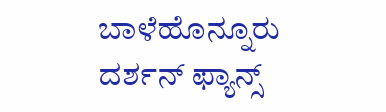ಬಾಳೆಹೊನ್ನೂರು ದರ್ಶನ್ ಫ್ಯಾನ್ಸ್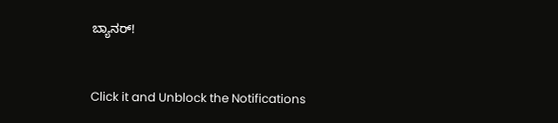ಬ್ಯಾನರ್!


Click it and Unblock the Notifications